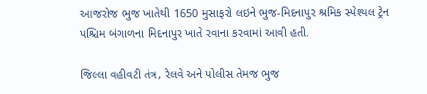આજરોજ ભુજ ખાતેથી 1650 મુસાફરો લઇને ભુજ-મિદનાપુર શ્રમિક સ્પેશ્યલ ટ્રેન પશ્ચિમ બંગાળના મિદનાપુર ખાતે રવાના કરવામાં આવી હતી.

જિલ્લા વહીવટી તંત્ર, રેલવે અને પોલીસ તેમજ ભુજ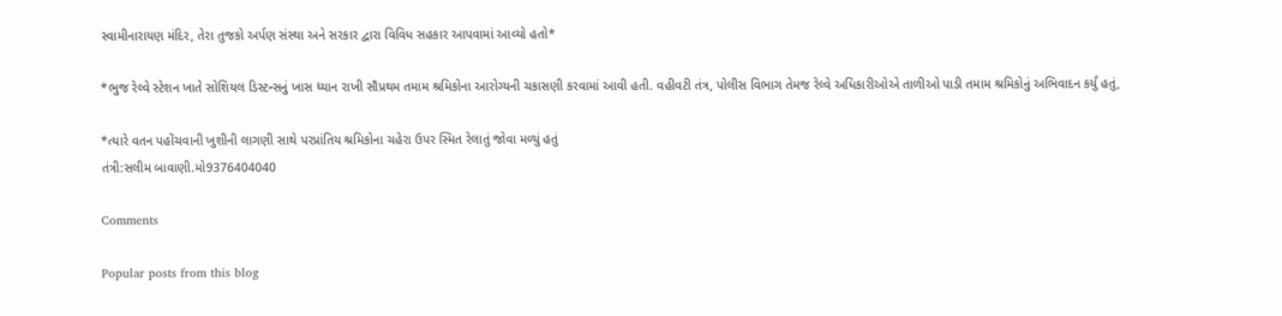સ્વામીનારાયણ મંદિર, તેરા તુજકો અર્પણ સંસ્થા અને સરકાર દ્વારા વિવિધ સહકાર આપવામાં આવ્યો હતો*

*ભુજ રેલ્વે સ્ટેશન ખાતે સોશિયલ ડિસ્ટન્સનું ખાસ ધ્યાન રાખી સૌપ્રથમ તમામ શ્રમિકોના આરોગ્યની ચકાસણી કરવામાં આવી હતી. વહીવટી તંત્ર, પોલીસ વિભાગ તેમજ રેલ્વે અધિકારીઓએ તાળીઓ પાડી તમામ શ્રમિકોનું અભિવાદન કર્યું હતું,

*ત્યારે વતન પહોંચવાની ખુશીની લાગણી સાથે પરપ્રાંતિય શ્રમિકોના ચહેરા ઉપર સ્મિત રેલાતું જોવા મળ્યું હતું
તંત્રી:સલીમ બાવાણી.મો9376404040

Comments

Popular posts from this blog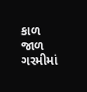કાળ જાળ ગરમીમાં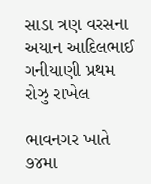સાડા ત્રણ વરસના અયાન આદિલભાઈ ગનીયાણી પ્રથમ રોઝુ રાખેલ

ભાવનગર ખાતે ૭૪મા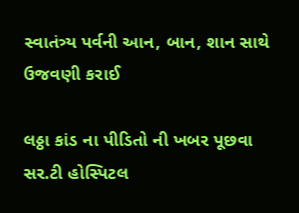સ્વાતંત્ર્ય પર્વની આન, બાન, શાન સાથે ઉજવણી કરાઈ

લઠ્ઠા કાંડ ના પીડિતો ની ખબર પૂછવા સર.ટી હોસ્પિટલ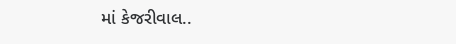માં કેજરીવાલ..